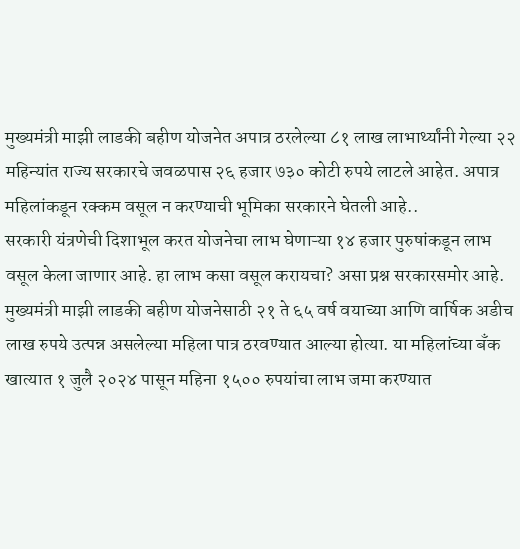मुख्यमंत्री माझी लाडकी बहीण योजनेत अपात्र ठरलेल्या ८१ लाख लाभार्थ्यांनी गेल्या २२ महिन्यांत राज्य सरकारचे जवळपास २६ हजार ७३० कोटी रुपये लाटले आहेत. अपात्र महिलांकडून रक्कम वसूल न करण्याची भूमिका सरकारने घेतली आहे..
सरकारी यंत्रणेची दिशाभूल करत योजनेचा लाभ घेणाऱ्या १४ हजार पुरुषांकडून लाभ वसूल केला जाणार आहे. हा लाभ कसा वसूल करायचा? असा प्रश्न सरकारसमोर आहे.
मुख्यमंत्री माझी लाडकी बहीण योजनेसाठी २१ ते ६५ वर्ष वयाच्या आणि वार्षिक अडीच लाख रुपये उत्पन्न असलेल्या महिला पात्र ठरवण्यात आल्या होत्या. या महिलांच्या बँक खात्यात १ जुलै २०२४ पासून महिना १५०० रुपयांचा लाभ जमा करण्यात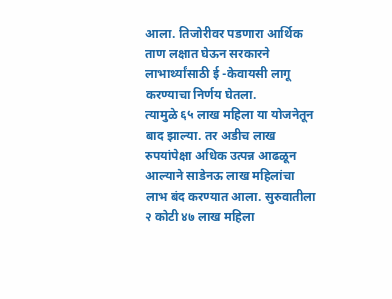आला. तिजोरीवर पडणारा आर्थिक ताण लक्षात घेऊन सरकारने लाभार्थ्यांसाठी ई -केवायसी लागू करण्याचा निर्णय घेतला.
त्यामुळे ६५ लाख महिला या योजनेतून बाद झाल्या. तर अडीच लाख रुपयांपेक्षा अधिक उत्पन्न आढळून आल्याने साडेनऊ लाख महिलांचा लाभ बंद करण्यात आला. सुरुवातीला २ कोटी ४७ लाख महिला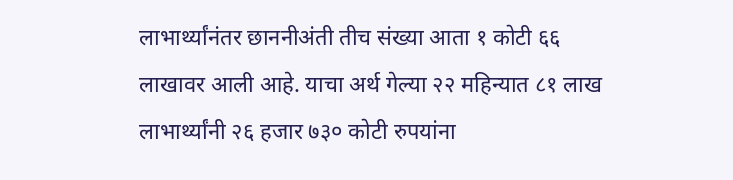लाभार्थ्यांनंतर छाननीअंती तीच संख्या आता १ कोटी ६६ लाखावर आली आहे. याचा अर्थ गेल्या २२ महिन्यात ८१ लाख लाभार्थ्यांनी २६ हजार ७३० कोटी रुपयांना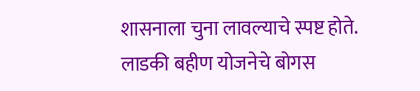शासनाला चुना लावल्याचे स्पष्ट होते.
लाडकी बहीण योजनेचे बोगस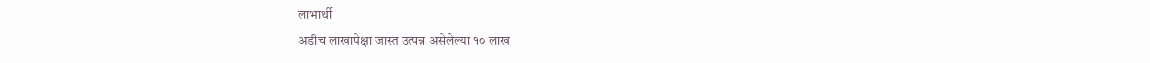लाभार्थी
अडीच लाखापेक्षा जास्त उत्पन्न असेलेल्या १० लाख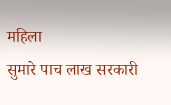महिला
सुमारे पाच लाख सरकारी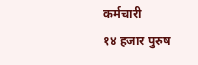कर्मचारी
१४ हजार पुरुष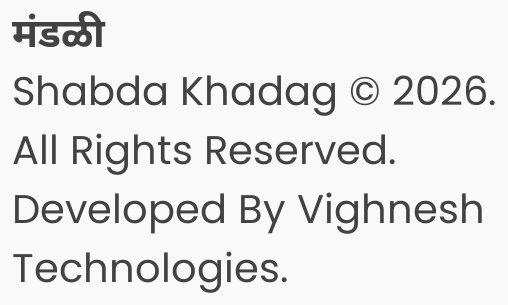मंडळी
Shabda Khadag © 2026. All Rights Reserved.
Developed By Vighnesh Technologies.